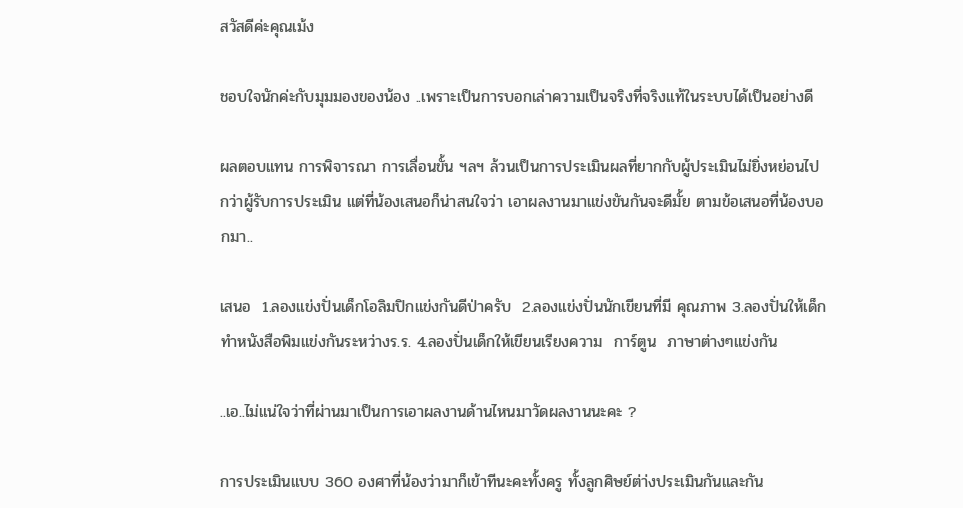สวัสดีค่ะคุณเม้ง

ชอบใจนักค่ะกับมุมมองของน้อง ..เพราะเป็นการบอกเล่าความเป็นจริงที่จริงแท้ในระบบได้เป็นอย่างดี

ผลตอบแทน การพิจารณา การเลื่อนขั้น ฯลฯ ล้วนเป็นการประเมินผลที่ยากกับผู้ประเมินไม่ยิ่งหย่อนไปกว่าผู้รับการประเมิน แต่ที่น้องเสนอก็น่าสนใจว่า เอาผลงานมาแข่งขันกันจะดีมั้ย ตามข้อเสนอที่น้องบอกมา..

เสนอ  1.ลองแข่งปั่นเด็กโอลิมปิกแข่งกันดีป่าครับ  2.ลองแข่งปั่นนักเขียนที่มี คุณภาพ 3.ลองปั่นให้เด็กทำหนังสือพิมแข่งกันระหว่างร.ร. 4.ลองปั่นเด็กให้เขียนเรียงความ  การ์ตูน  ภาษาต่างๆแข่งกัน

..เอ..ไม่แน่ใจว่าที่ผ่านมาเป็นการเอาผลงานด้านไหนมาวัดผลงานนะคะ ?

การประเมินแบบ 360 องศาที่น้องว่ามาก็เข้าทีนะคะทั้งครู ทั้งลูกศิษย์ต่า่งประเมินกันและกัน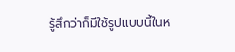รู้สึกว่าก็มีใช้รูปแบบนี้ในห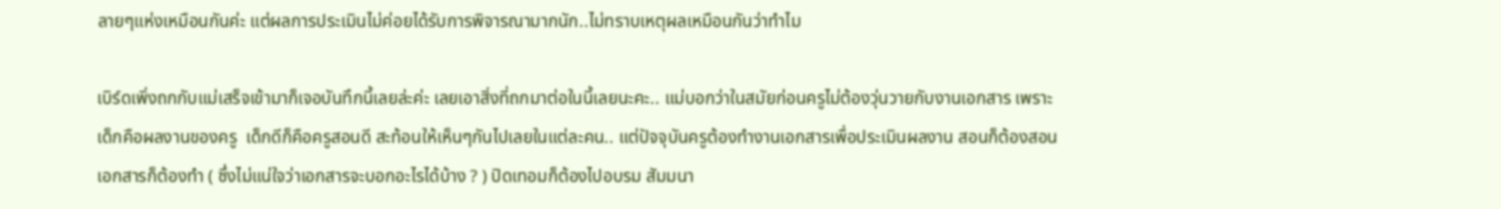ลายๆแห่งเหมือนกันค่ะ แต่ผลการประเมินไม่ค่อยได้รับการพิจารณามากนัก..ไม่ทราบเหตุผลเหมือนกันว่าทำไม

เบิร์ดเพิ่งถกกับแม่เสร็จเข้ามาก็เจอบันทึกนี้เลยล่ะค่ะ เลยเอาสิ่งที่ถกมาต่อในนี้เลยนะคะ.. แม่บอกว่าในสมัยก่อนครูไม่ต้องวุ่นวายกับงานเอกสาร เพราะเด็กคือผลงานของครู  เด็กดีก็คือครูสอนดี สะท้อนให้เห็นๆกันไปเลยในแต่ละคน.. แต่ปัจจุบันครูต้องทำงานเอกสารเพื่อประเมินผลงาน สอนก็ต้องสอน เอกสารก็ต้องทำ ( ซึ่งไม่แน่ใจว่าเอกสารจะบอกอะไรได้บ้าง ? ) ปิดเทอมก็ต้องไปอบรม สัมมนา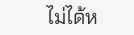ไม่ได้ห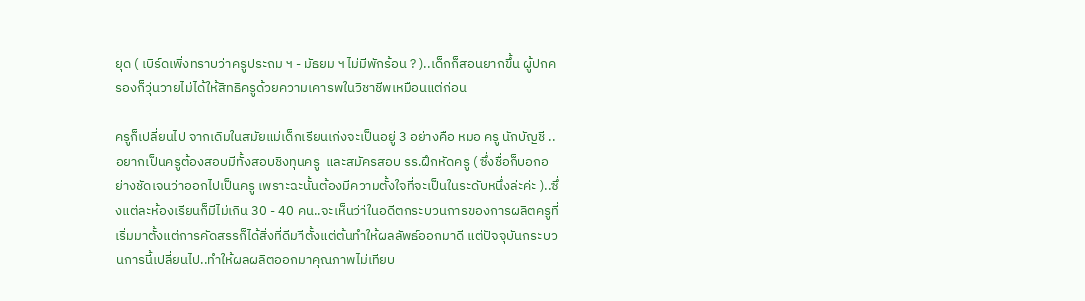ยุด ( เบิร์ดเพิ่งทราบว่าครูประถม ฯ - มัธยม ฯ ไม่มีพักร้อน ? )..เด็กก็สอนยากขึ้น ผู้ปกครองก็วุ่นวายไม่ได้ให้สิทธิครูด้วยความเคารพในวิชาชีพเหมือนแต่ก่อน

ครูก็เปลี่ยนไป จากเดิมในสมัยแม่เด็กเรียนเก่งจะเป็นอยู่ 3 อย่างคือ หมอ ครู นักบัญชี ..อยากเป็นครูต้องสอบมีทั้งสอบชิงทุนครู  และสมัครสอบ รร.ฝึกหัดครู ( ซึ่งชื่อก็บอกอย่างชัดเจนว่าออกไปเป็นครู เพราะฉะนั้นต้องมีความตั้งใจที่จะเป็นในระดับหนึ่งล่ะค่ะ )..ซึ่งแต่ละห้องเรียนก็มีไม่เกิน 30 - 40 คน..จะเห็นว่า่ในอดีตกระบวนการของการผลิตครูที่เริ่มมาตั้งแต่การคัดสรรก็ได้สิ่งที่ดีมาีตั้งแต่ต้นทำให้ผลลัพธ์ออกมาดี แต่ปัจจุบันกระบวนการนี้เปลี่ยนไป..ทำให้ผลผลิตออกมาคุณภาพไม่เทียบ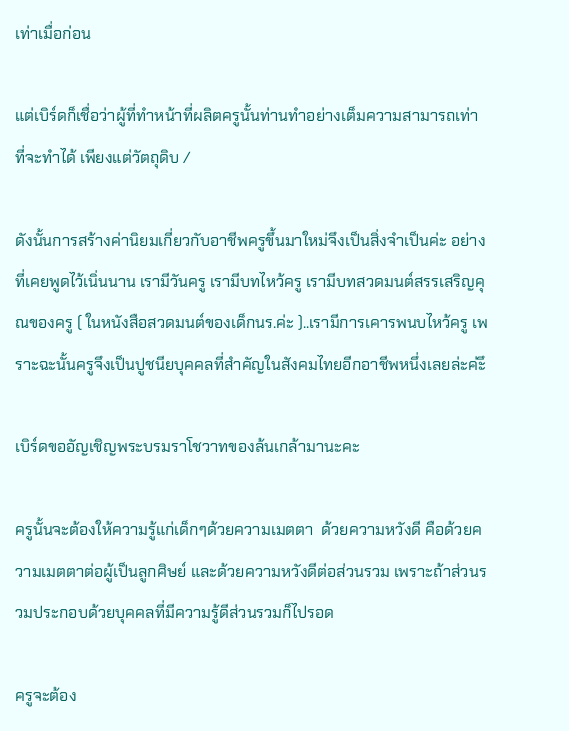เท่าเมื่อก่อน

แต่เบิร์ดก็เชื่อว่าผู้ที่ทำหน้าที่ผลิตครูนั้นท่านทำอย่างเต็มความสามารถเท่าที่จะทำได้ เพียงแต่วัตถุดิบ /

ดังนั้นการสร้างค่านิยมเกี่ยวกับอาชีพครูขึ้นมาใหม่จึงเป็นสิ่งจำเป็นค่ะ อย่างที่เคยพูดไว้เนิ่นนาน เรามีวันครู เรามีบทไหว้ครู เรามีบทสวดมนต์สรรเสริญคุณของครู ( ในหนังสือสวดมนต์ของเด็กนร.ค่ะ )..เรามีการเคารพนบไหว้ครู เพราะฉะนั้นครูจึงเป็นปูชนียบุคคลที่สำคัญในสังคมไทยอีกอาชีพหนึ่งเลยล่ะค่ะึ

เบิร์ดขออัญเชิญพระบรมราโชวาทของล้นเกล้ามานะคะ

ครูนั้นจะต้องให้ความรู้แก่เด็กๆด้วยความเมตตา  ด้วยความหวังดี คือด้วยความเมตตาต่อผู้เป็นลูกศิษย์ และด้วยความหวังดีต่อส่วนรวม เพราะถ้าส่วนรวมประกอบด้วยบุคคลที่มีความรู้ดีส่วนรวมก็ไปรอด

ครูจะต้อง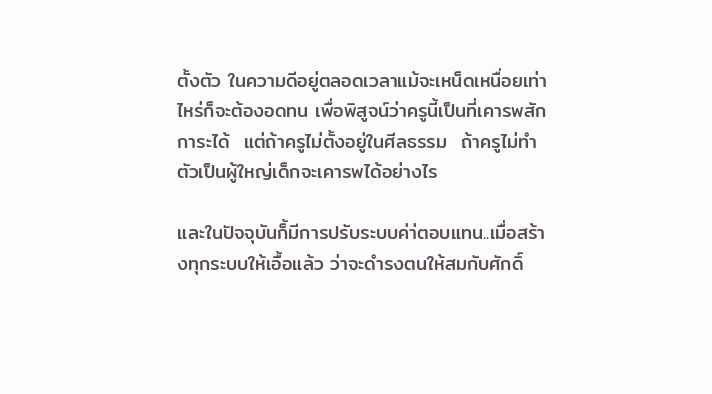ตั้งตัว ในความดีอยู่ตลอดเวลาแม้จะเหน็ดเหนื่อยเท่าไหร่ก็จะต้องอดทน เพื่อพิสูจน์ว่าครูนี้เป็นที่เคารพสักการะได้  แต่ถ้าครูไม่ตั้งอยู่ในศีลธรรม  ถ้าครูไม่ทำตัวเป็นผู้ใหญ่เด็กจะเคารพได้อย่างไร

และในปัจจุบันก็้มีการปรับระบบค่า่ตอบแทน..เมื่อสร้างทุกระบบให้เอื้อแล้ว ว่าจะดำรงตนให้สมกับศักดิ์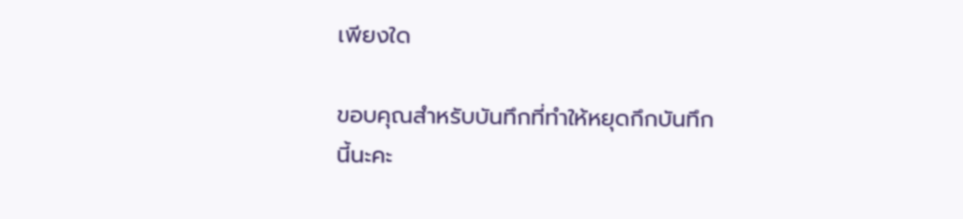เพียงใด

ขอบคุณสำหรับบันทึกที่ทำให้หยุดกึกบันทึกนี้นะคะ